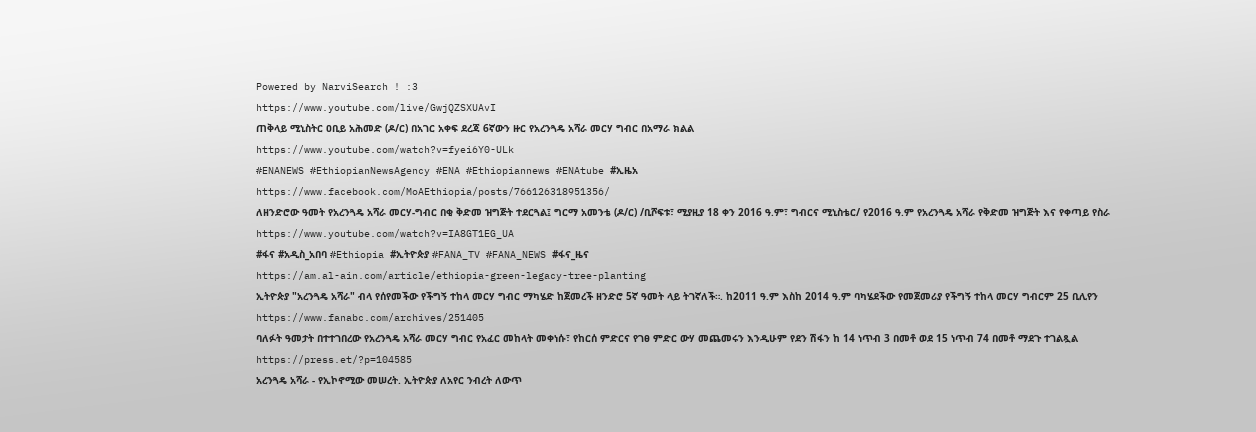Powered by NarviSearch ! :3
https://www.youtube.com/live/GwjQZSXUAvI
ጠቅላይ ሚኒስትር ዐቢይ አሕመድ (ዶ/ር) በአገር አቀፍ ደረጃ 6ኛውን ዙር የአረንጓዴ አሻራ መርሃ ግብር በአማራ ክልል
https://www.youtube.com/watch?v=fyei6Y0-ULk
#ENANEWS #EthiopianNewsAgency #ENA #Ethiopiannews #ENAtube #ኢዜአ
https://www.facebook.com/MoAEthiopia/posts/766126318951356/
ለዘንድሮው ዓመት የአረንጓዴ አሻራ መርሃ-ግብር በቂ ቅድመ ዝግጅት ተደርጓል፤ ግርማ አመንቴ (ዶ/ር) /ቢሾፍቱ፣ ሚያዚያ 18 ቀን 2016 ዓ.ም፣ ግብርና ሚኒስቴር/ የ2016 ዓ.ም የአረንጓዴ አሻራ የቅድመ ዝግጅት እና የቀጣይ የስራ
https://www.youtube.com/watch?v=IA8GT1EG_UA
#ፋና #አዲስ_አበባ #Ethiopia #ኢትዮጵያ #FANA_TV #FANA_NEWS #ፋና_ዜና
https://am.al-ain.com/article/ethiopia-green-legacy-tree-planting
ኢትዮጵያ "አረንጓዴ አሻራ" ብላ የሰየመችው የችግኝ ተከላ መርሃ ግብር ማካሄድ ከጀመረች ዘንድሮ 5ኛ ዓመት ላይ ትገኛለች።. ከ2011 ዓ.ም እስከ 2014 ዓ.ም ባካሄደችው የመጀመሪያ የችግኝ ተከላ መርሃ ግብርም 25 ቢሊየን
https://www.fanabc.com/archives/251405
ባለፉት ዓመታት በተተገበረው የአረንጓዴ አሻራ መርሃ ግብር የአፈር መከላት መቀነሱ፣ የከርሰ ምድርና የገፀ ምድር ውሃ መጨመሩን እንዲሁም የደን ሽፋን ከ 14 ነጥብ 3 በመቶ ወደ 15 ነጥብ 74 በመቶ ማደጉ ተገልጿል
https://press.et/?p=104585
አረንጓዴ አሻራ - የኢኮኖሚው መሠረት. ኢትዮጵያ ለአየር ንብረት ለውጥ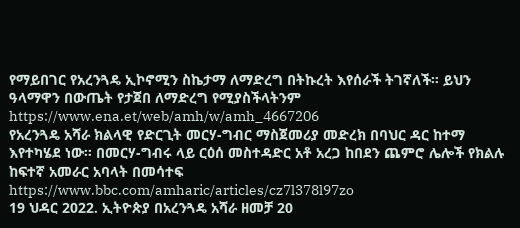የማይበገር የአረንጓዴ ኢኮኖሚን ስኬታማ ለማድረግ በትኩረት እየሰራች ትገኛለች። ይህን ዓላማዋን በውጤት የታጀበ ለማድረግ የሚያስችላትንም
https://www.ena.et/web/amh/w/amh_4667206
የአረንጓዴ አሻራ ክልላዊ የድርጊት መርሃ-ግብር ማስጀመሪያ መድረክ በባህር ዳር ከተማ እየተካሄደ ነው። በመርሃ-ግብሩ ላይ ርዕሰ መስተዳድር አቶ አረጋ ከበደን ጨምሮ ሌሎች የክልሉ ከፍተኛ አመራር አባላት በመሳተፍ
https://www.bbc.com/amharic/articles/cz7l378l97zo
19 ህዳር 2022. ኢትዮጵያ በአረንጓዴ አሻራ ዘመቻ 20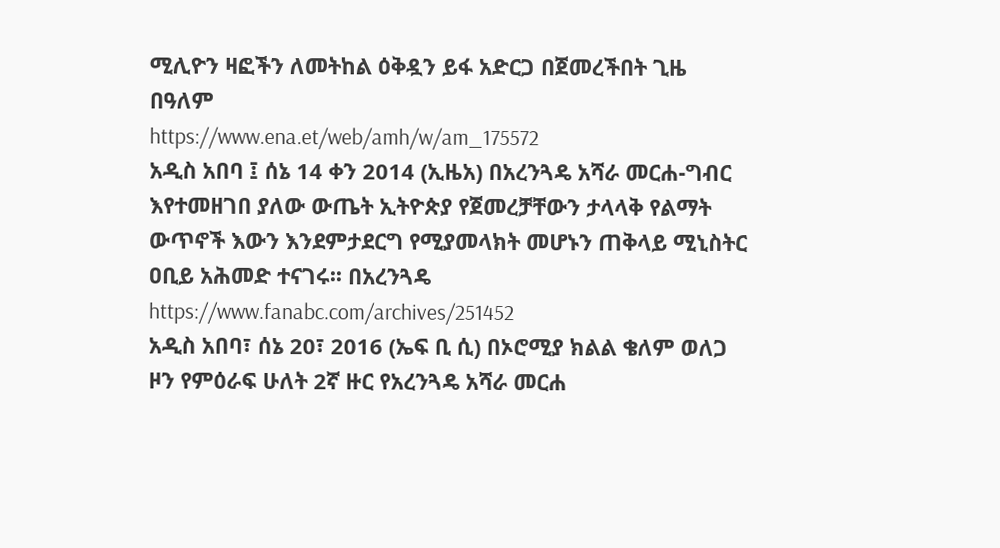ሚሊዮን ዛፎችን ለመትከል ዕቅዷን ይፋ አድርጋ በጀመረችበት ጊዜ በዓለም
https://www.ena.et/web/amh/w/am_175572
አዲስ አበባ ፤ ሰኔ 14 ቀን 2014 (ኢዜአ) በአረንጓዴ አሻራ መርሐ-ግብር እየተመዘገበ ያለው ውጤት ኢትዮጵያ የጀመረቻቸውን ታላላቅ የልማት ውጥኖች እውን እንደምታደርግ የሚያመላክት መሆኑን ጠቅላይ ሚኒስትር ዐቢይ አሕመድ ተናገሩ፡፡ በአረንጓዴ
https://www.fanabc.com/archives/251452
አዲስ አበባ፣ ሰኔ 20፣ 2016 (ኤፍ ቢ ሲ) በኦሮሚያ ክልል ቄለም ወለጋ ዞን የምዕራፍ ሁለት 2ኛ ዙር የአረንጓዴ አሻራ መርሐ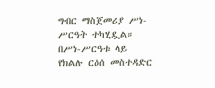ግብር ማስጀመሪያ ሥነ-ሥርዓት ተካሂዷል። በሥነ-ሥርዓቱ ላይ የክልሉ ርዕሰ መስተዳድር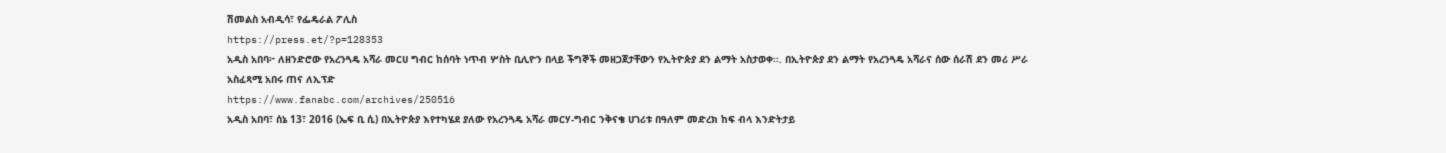ሽመልስ አብዲሳ፣ የፌዴራል ፖሊስ
https://press.et/?p=128353
አዲስ አበባ፦ ለዘንድሮው የአረንጓዴ አሻራ መርሀ ግብር ከሰባት ነጥብ ሦስት ቢሊዮን በላይ ችግኞች መዘጋጀታቸውን የኢትዮጵያ ደን ልማት አስታወቀ፡፡. በኢትዮጵያ ደን ልማት የአረንጓዴ አሻራና ሰው ሰራሽ ደን መሪ ሥራ አስፈጻሚ አበሩ ጠና ለኢፕድ
https://www.fanabc.com/archives/250516
አዲስ አበባ፣ ሰኔ 13፣ 2016 (ኤፍ ቢ ሲ) በኢትዮጵያ እየተካሄደ ያለው የአረንጓዴ አሻራ መርሃ-ግብር ንቅናቄ ሀገሪቱ በዓለም መድረክ ከፍ ብላ እንድትታይ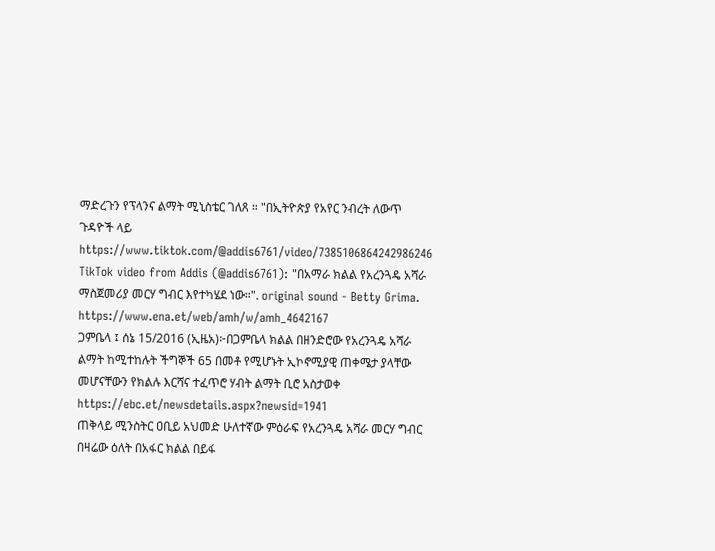ማድረጉን የፕላንና ልማት ሚኒስቴር ገለጸ ። "በኢትዮጵያ የአየር ንብረት ለውጥ ጉዳዮች ላይ
https://www.tiktok.com/@addis6761/video/7385106864242986246
TikTok video from Addis (@addis6761): "በአማራ ክልል የአረንጓዴ አሻራ ማስጀመሪያ መርሃ ግብር እየተካሄደ ነው።". original sound - Betty Grima.
https://www.ena.et/web/amh/w/amh_4642167
ጋምቤላ ፤ ሰኔ 15/2016 (ኢዜአ)፦በጋምቤላ ክልል በዘንድሮው የአረንጓዴ አሻራ ልማት ከሚተከሉት ችግኞች 65 በመቶ የሚሆኑት ኢኮኖሚያዊ ጠቀሜታ ያላቸው መሆናቸውን የክልሉ እርሻና ተፈጥሮ ሃብት ልማት ቢሮ አስታወቀ
https://ebc.et/newsdetails.aspx?newsid=1941
ጠቅላይ ሚንስትር ዐቢይ አህመድ ሁለተኛው ምዕራፍ የአረንጓዴ አሻራ መርሃ ግብር በዛሬው ዕለት በአፋር ክልል በይፋ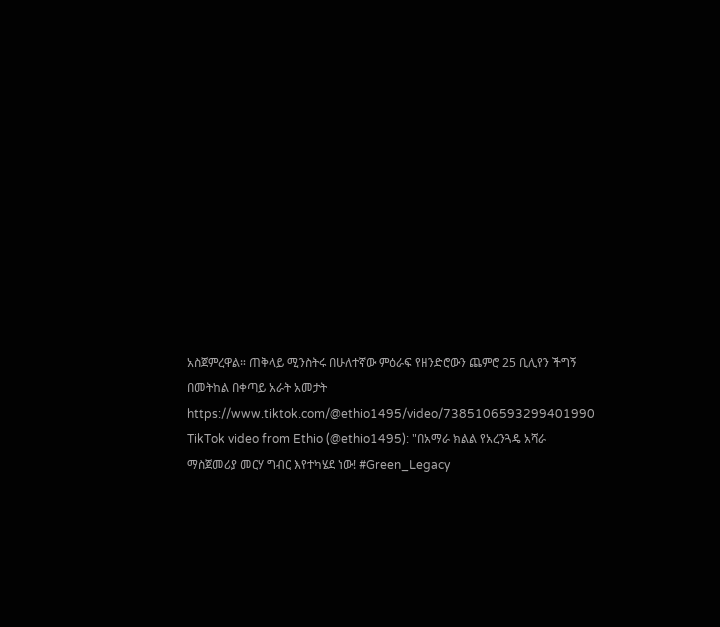አስጀምረዋል። ጠቅላይ ሚንስትሩ በሁለተኛው ምዕራፍ የዘንድሮውን ጨምሮ 25 ቢሊየን ችግኝ በመትከል በቀጣይ አራት አመታት
https://www.tiktok.com/@ethio1495/video/7385106593299401990
TikTok video from Ethio (@ethio1495): "በአማራ ክልል የአረንጓዴ አሻራ ማስጀመሪያ መርሃ ግብር እየተካሄደ ነው! #Green_Legacy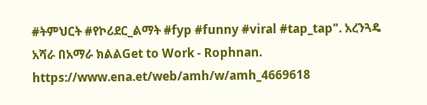#ትምህርት #የኮሪደር_ልማት #fyp #funny #viral #tap_tap". አረንጓዴ አሻራ በአማራ ክልልGet to Work - Rophnan.
https://www.ena.et/web/amh/w/amh_4669618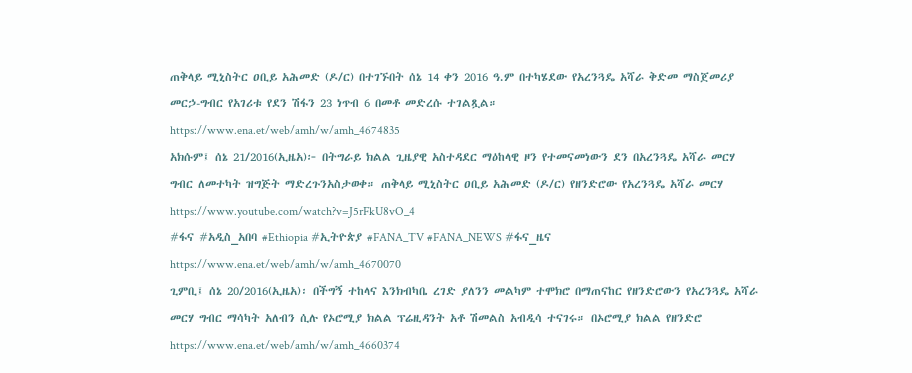ጠቅላይ ሚኒስትር ዐቢይ አሕመድ (ዶ/ር) በተገኙበት ሰኔ 14 ቀን 2016 ዓ.ም በተካሄደው የአረንጓዴ አሻራ ቅድመ ማስጀመሪያ መርኃ-ግብር የአገሪቱ የደን ሽፋን 23 ነጥብ 6 በመቶ መድረሱ ተገልጿል።
https://www.ena.et/web/amh/w/amh_4674835
አክሱም፤ ሰኔ 21/2016(ኢዜአ)፦ በትግራይ ክልል ጊዜያዊ አስተዳደር ማዕከላዊ ዞን የተመናመነውን ደን በአረንጓዴ አሻራ መርሃ ግብር ለመተካት ዝግጅት ማድረጉንአስታወቀ። ጠቅላይ ሚኒስትር ዐቢይ አሕመድ (ዶ/ር) የዘንድሮው የአረንጓዴ አሻራ መርሃ
https://www.youtube.com/watch?v=J5rFkU8vO_4
#ፋና #አዲስ_አበባ #Ethiopia #ኢትዮጵያ #FANA_TV #FANA_NEWS #ፋና_ዜና
https://www.ena.et/web/amh/w/amh_4670070
ጊምቢ፤ ሰኔ 20/2016(ኢዜአ)፡ በችግኝ ተከላና እንክብካቤ ረገድ ያለንን መልካም ተሞክሮ በማጠናከር የዘንድሮውን የአረንጓዴ አሻራ መርሃ ግብር ማሳካት አለብን ሲሉ የኦሮሚያ ክልል ፕሬዚዳንት አቶ ሽመልስ አብዲሳ ተናገሩ። በኦሮሚያ ክልል የዘንድሮ
https://www.ena.et/web/amh/w/amh_4660374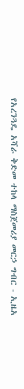የአረንጓዴ አሻራ ቅድመ ተከላ ማስጀመሪያ መርኃ ግብር - ኢዜአ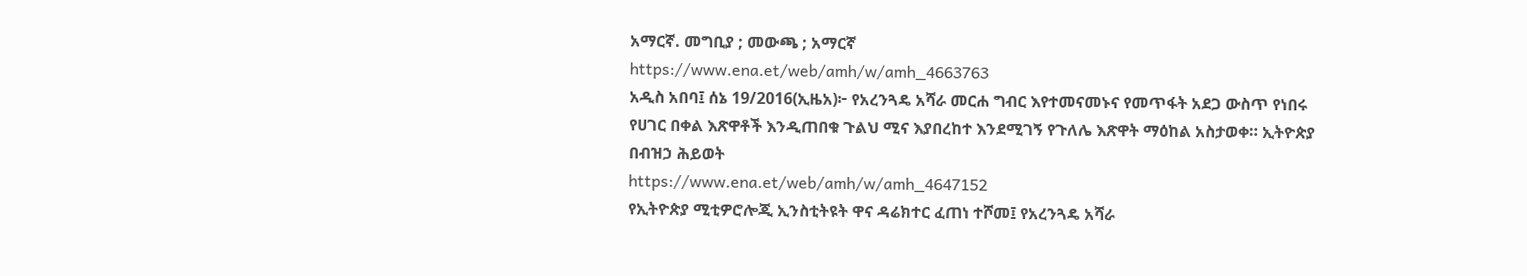አማርኛ. መግቢያ ; መውጫ ; አማርኛ
https://www.ena.et/web/amh/w/amh_4663763
አዲስ አበባ፤ ሰኔ 19/2016(ኢዜአ)፦ የአረንጓዴ አሻራ መርሐ ግብር እየተመናመኑና የመጥፋት አደጋ ውስጥ የነበሩ የሀገር በቀል እጽዋቶች እንዲጠበቁ ጉልህ ሚና እያበረከተ እንደሚገኝ የጉለሌ እጽዋት ማዕከል አስታወቀ። ኢትዮጵያ በብዝኃ ሕይወት
https://www.ena.et/web/amh/w/amh_4647152
የኢትዮጵያ ሚቲዎሮሎጂ ኢንስቲትዩት ዋና ዳሬክተር ፈጠነ ተሾመ፤ የአረንጓዴ አሻራ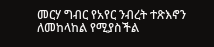መርሃ ግብር የአየር ንብረት ተጽእኖን ለመከላከል የሚያስችል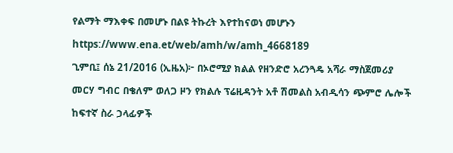የልማት ማእቀፍ በመሆኑ በልዩ ትኩረት እየተከናወነ መሆኑን
https://www.ena.et/web/amh/w/amh_4668189
ጊምቢ፤ ሰኔ 21/2016 (ኢዜአ)፦ በኦሮሚያ ክልል የዘንድሮ አረንጓዴ አሻራ ማስጀመሪያ መርሃ ግብር በቄለም ወለጋ ዞን የክልሉ ፕሬዚዳንት አቶ ሽመልስ አብዲሳን ጭምሮ ሌሎች ከፍተኛ ስራ ኃላፊዎች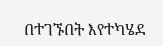በተገኙበት እየተካሄደ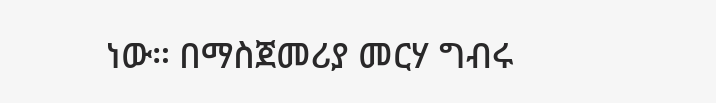ነው። በማስጀመሪያ መርሃ ግብሩ